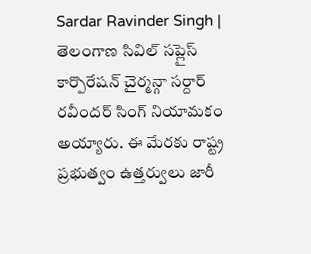Sardar Ravinder Singh | తెలంగాణ సివిల్ సప్లైస్ కార్పొరేషన్ చైర్మన్గా సర్దార్ రవీందర్ సింగ్ నియామకం అయ్యారు. ఈ మేరకు రాష్ట్ర ప్రభుత్వం ఉత్తర్వులు జారీ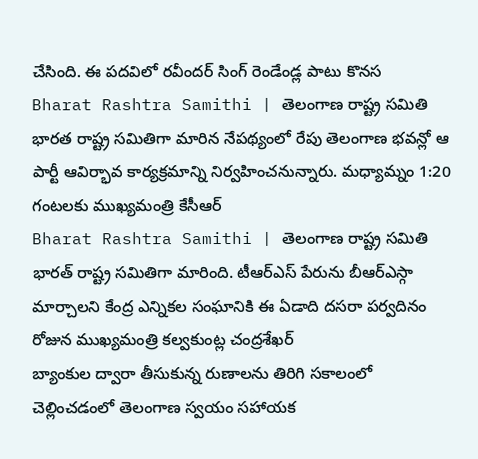చేసింది. ఈ పదవిలో రవీందర్ సింగ్ రెండేండ్ల పాటు కొనస
Bharat Rashtra Samithi | తెలంగాణ రాష్ట్ర సమితి భారత రాష్ట్ర సమితిగా మారిన నేపథ్యంలో రేపు తెలంగాణ భవన్లో ఆ పార్టీ ఆవిర్భావ కార్యక్రమాన్ని నిర్వహించనున్నారు. మధ్యామ్నం 1:20 గంటలకు ముఖ్యమంత్రి కేసీఆర్
Bharat Rashtra Samithi | తెలంగాణ రాష్ట్ర సమితి భారత్ రాష్ట్ర సమితిగా మారింది. టీఆర్ఎస్ పేరును బీఆర్ఎస్గా మార్చాలని కేంద్ర ఎన్నికల సంఘానికి ఈ ఏడాది దసరా పర్వదినం రోజున ముఖ్యమంత్రి కల్వకుంట్ల చంద్రశేఖర్
బ్యాంకుల ద్వారా తీసుకున్న రుణాలను తిరిగి సకాలంలో చెల్లించడంలో తెలంగాణ స్వయం సహాయక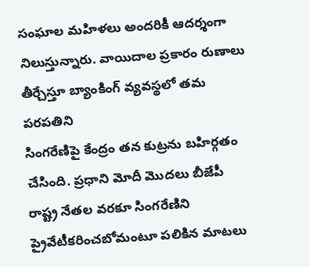సంఘాల మహిళలు అందరికీ ఆదర్శంగా నిలుస్తున్నారు. వాయిదాల ప్రకారం రుణాలు తీర్చేస్తూ బ్యాంకింగ్ వ్యవస్థలో తమ పరపతిని
సింగరేణిపై కేంద్రం తన కుట్రను బహిర్గతం చేసింది. ప్రధాని మోదీ మొదలు బీజేపీ రాష్ట్ర నేతల వరకూ సింగరేణిని ప్రైవేటీకరించబోమంటూ పలికిన మాటలు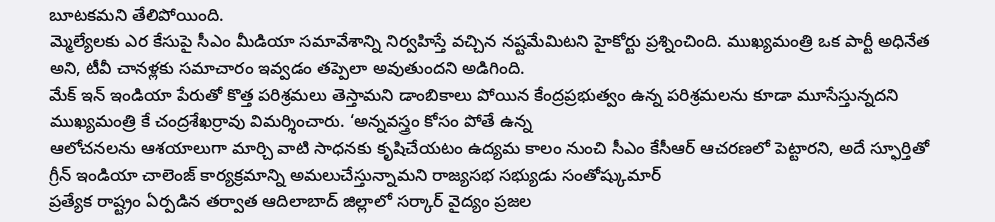బూటకమని తేలిపోయింది.
మ్మెల్యేలకు ఎర కేసుపై సీఎం మీడియా సమావేశాన్ని నిర్వహిస్తే వచ్చిన నష్టమేమిటని హైకోర్టు ప్రశ్నించింది. ముఖ్యమంత్రి ఒక పార్టీ అధినేత అని, టీవీ చానళ్లకు సమాచారం ఇవ్వడం తప్పెలా అవుతుందని అడిగింది.
మేక్ ఇన్ ఇండియా పేరుతో కొత్త పరిశ్రమలు తెస్తామని డాంబికాలు పోయిన కేంద్రప్రభుత్వం ఉన్న పరిశ్రమలను కూడా మూసేస్తున్నదని ముఖ్యమంత్రి కే చంద్రశేఖర్రావు విమర్శించారు. ‘అన్నవస్త్రం కోసం పోతే ఉన్న
ఆలోచనలను ఆశయాలుగా మార్చి వాటి సాధనకు కృషిచేయటం ఉద్యమ కాలం నుంచి సీఎం కేసీఆర్ ఆచరణలో పెట్టారని, అదే స్ఫూర్తితో గ్రీన్ ఇండియా చాలెంజ్ కార్యక్రమాన్ని అమలుచేస్తున్నామని రాజ్యసభ సభ్యుడు సంతోష్కుమార్
ప్రత్యేక రాష్ట్రం ఏర్పడిన తర్వాత ఆదిలాబాద్ జిల్లాలో సర్కార్ వైద్యం ప్రజల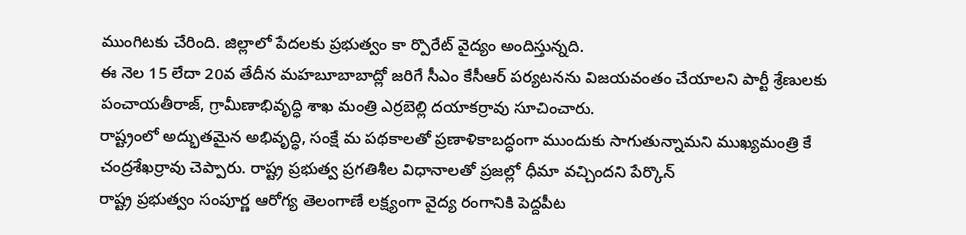ముంగిటకు చేరింది. జిల్లాలో పేదలకు ప్రభుత్వం కా ర్పొరేట్ వైద్యం అందిస్తున్నది.
ఈ నెల 15 లేదా 20వ తేదీన మహబూబాబాద్లో జరిగే సీఎం కేసీఆర్ పర్యటనను విజయవంతం చేయాలని పార్టీ శ్రేణులకు పంచాయతీరాజ్, గ్రామీణాభివృద్ధి శాఖ మంత్రి ఎర్రబెల్లి దయాకర్రావు సూచించారు.
రాష్ట్రంలో అద్భుతమైన అభివృద్ధి, సంక్షే మ పథకాలతో ప్రణాళికాబద్ధంగా ముందుకు సాగుతున్నామని ముఖ్యమంత్రి కే చంద్రశేఖర్రావు చెప్పారు. రాష్ట్ర ప్రభుత్వ ప్రగతిశీల విధానాలతో ప్రజల్లో ధీమా వచ్చిందని పేర్కొన్
రాష్ట్ర ప్రభుత్వం సంపూర్ణ ఆరోగ్య తెలంగాణే లక్ష్యంగా వైద్య రంగానికి పెద్దపీట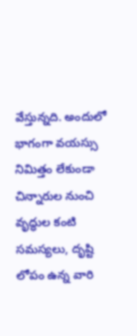వేస్తున్నది. అందులో భాగంగా వయస్సు నిమిత్తం లేకుండా చిన్నారుల నుంచి వృద్ధుల కంటి సమస్యలు, దృష్టి లోపం ఉన్న వారి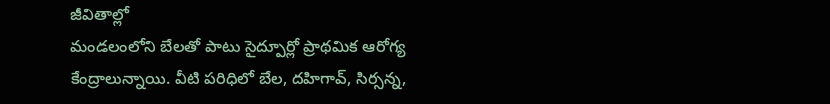జీవితాల్లో
మండలంలోని బేలతో పాటు సైద్పూర్లో ప్రాథమిక ఆరోగ్య కేంద్రాలున్నాయి. వీటి పరిధిలో బేల, దహిగావ్, సిర్సన్న,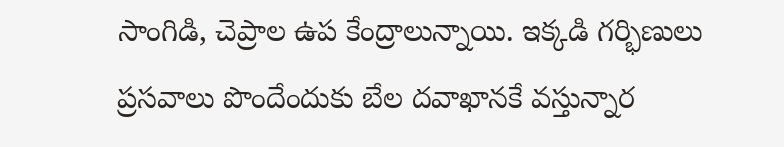సాంగిడి, చెప్రాల ఉప కేంద్రాలున్నాయి. ఇక్కడి గర్భిణులు ప్రసవాలు పొందేందుకు బేల దవాఖానకే వస్తున్నార